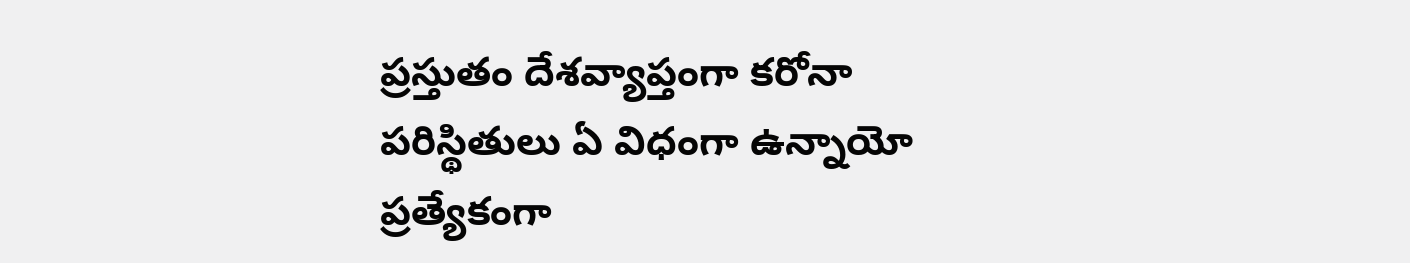ప్రస్తుతం దేశవ్యాప్తంగా కరోనా పరిస్థితులు ఏ విధంగా ఉన్నాయో ప్రత్యేకంగా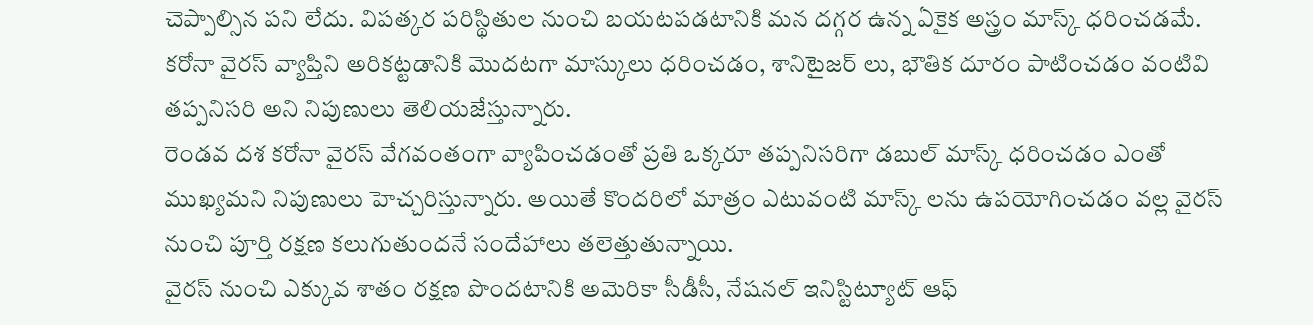చెప్పాల్సిన పని లేదు. విపత్కర పరిస్థితుల నుంచి బయటపడటానికి మన దగ్గర ఉన్న ఏకైక అస్త్రం మాస్క్ ధరించడమే. కరోనా వైరస్ వ్యాప్తిని అరికట్టడానికి మొదటగా మాస్కులు ధరించడం, శానిటైజర్ లు, భౌతిక దూరం పాటించడం వంటివి తప్పనిసరి అని నిపుణులు తెలియజేస్తున్నారు.
రెండవ దశ కరోనా వైరస్ వేగవంతంగా వ్యాపించడంతో ప్రతి ఒక్కరూ తప్పనిసరిగా డబుల్ మాస్క్ ధరించడం ఎంతో ముఖ్యమని నిపుణులు హెచ్చరిస్తున్నారు. అయితే కొందరిలో మాత్రం ఎటువంటి మాస్క్ లను ఉపయోగించడం వల్ల వైరస్ నుంచి పూర్తి రక్షణ కలుగుతుందనే సందేహాలు తలెత్తుతున్నాయి.
వైరస్ నుంచి ఎక్కువ శాతం రక్షణ పొందటానికి అమెరికా సీడీసీ, నేషనల్ ఇనిస్టిట్యూట్ ఆఫ్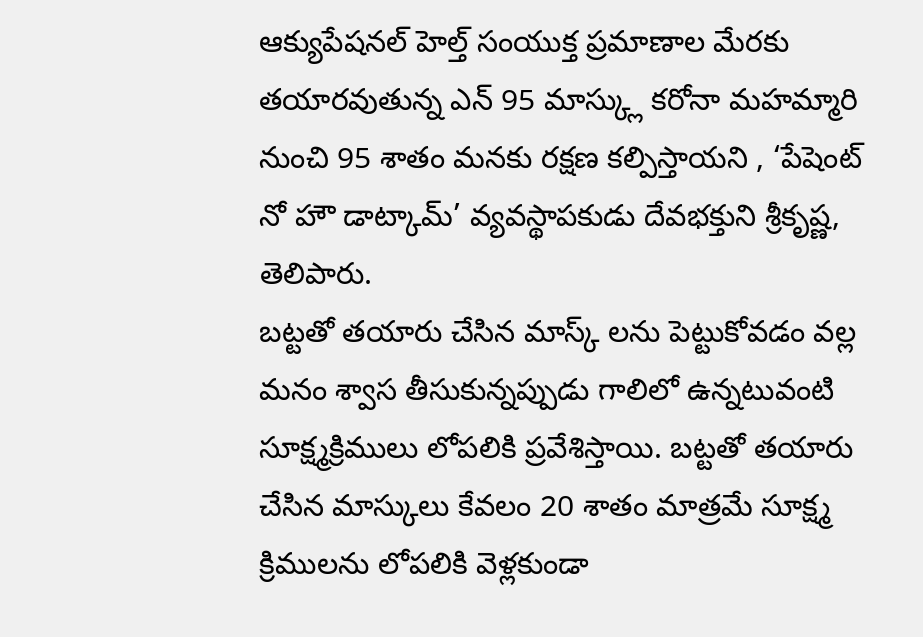ఆక్యుపేషనల్ హెల్త్ సంయుక్త ప్రమాణాల మేరకు తయారవుతున్న ఎన్ 95 మాస్క్లు కరోనా మహమ్మారి నుంచి 95 శాతం మనకు రక్షణ కల్పిస్తాయని , ‘పేషెంట్ నో హౌ డాట్కామ్’ వ్యవస్థాపకుడు దేవభక్తుని శ్రీకృష్ణ, తెలిపారు.
బట్టతో తయారు చేసిన మాస్క్ లను పెట్టుకోవడం వల్ల మనం శ్వాస తీసుకున్నప్పుడు గాలిలో ఉన్నటువంటి సూక్ష్మక్రిములు లోపలికి ప్రవేశిస్తాయి. బట్టతో తయారు చేసిన మాస్కులు కేవలం 20 శాతం మాత్రమే సూక్ష్మ క్రిములను లోపలికి వెళ్లకుండా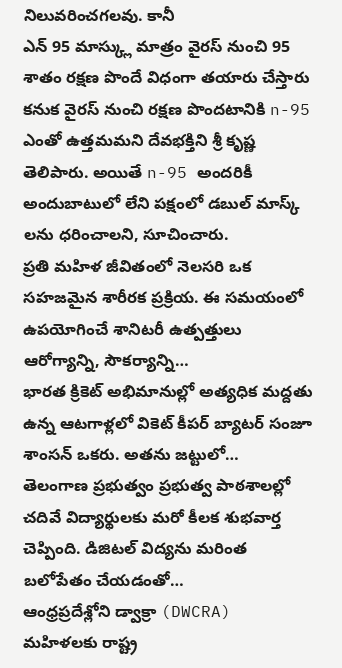నిలువరించగలవు. కానీ
ఎన్ 95 మాస్క్లు మాత్రం వైరస్ నుంచి 95 శాతం రక్షణ పొందే విధంగా తయారు చేస్తారు కనుక వైరస్ నుంచి రక్షణ పొందటానికి n-95 ఎంతో ఉత్తమమని దేవభక్తిని శ్రీ కృష్ణ తెలిపారు. అయితే n-95 అందరికీ అందుబాటులో లేని పక్షంలో డబుల్ మాస్క్ లను ధరించాలని, సూచించారు.
ప్రతి మహిళ జీవితంలో నెలసరి ఒక సహజమైన శారీరక ప్రక్రియ. ఈ సమయంలో ఉపయోగించే శానిటరీ ఉత్పత్తులు ఆరోగ్యాన్ని, సౌకర్యాన్ని…
భారత క్రికెట్ అభిమానుల్లో అత్యధిక మద్దతు ఉన్న ఆటగాళ్లలో వికెట్ కీపర్ బ్యాటర్ సంజూ శాంసన్ ఒకరు. అతను జట్టులో…
తెలంగాణ ప్రభుత్వం ప్రభుత్వ పాఠశాలల్లో చదివే విద్యార్థులకు మరో కీలక శుభవార్త చెప్పింది. డిజిటల్ విద్యను మరింత బలోపేతం చేయడంతో…
ఆంధ్రప్రదేశ్లోని డ్వాక్రా (DWCRA) మహిళలకు రాష్ట్ర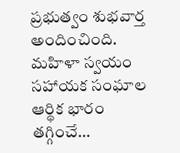ప్రభుత్వం శుభవార్త అందించింది. మహిళా స్వయం సహాయక సంఘాల ఆర్థిక భారం తగ్గించే…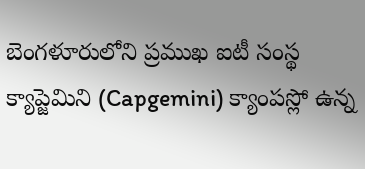బెంగళూరులోని ప్రముఖ ఐటీ సంస్థ క్యాప్జెమిని (Capgemini) క్యాంపస్లో ఉన్న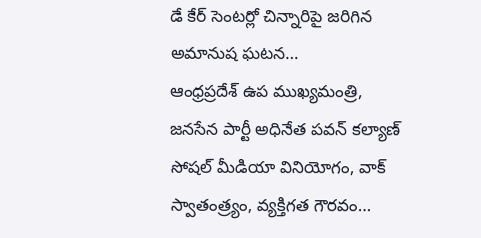డే కేర్ సెంటర్లో చిన్నారిపై జరిగిన అమానుష ఘటన…
ఆంధ్రప్రదేశ్ ఉప ముఖ్యమంత్రి, జనసేన పార్టీ అధినేత పవన్ కల్యాణ్ సోషల్ మీడియా వినియోగం, వాక్ స్వాతంత్ర్యం, వ్యక్తిగత గౌరవం…